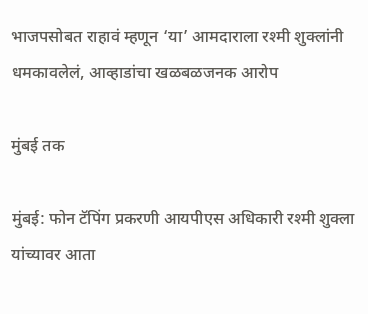भाजपसोबत राहावं म्हणून ‘या’ आमदाराला रश्मी शुक्लांनी धमकावलेलं, आव्हाडांचा खळबळजनक आरोप

मुंबई तक

मुंबई: फोन टॅपिंग प्रकरणी आयपीएस अधिकारी रश्मी शुक्ला यांच्यावर आता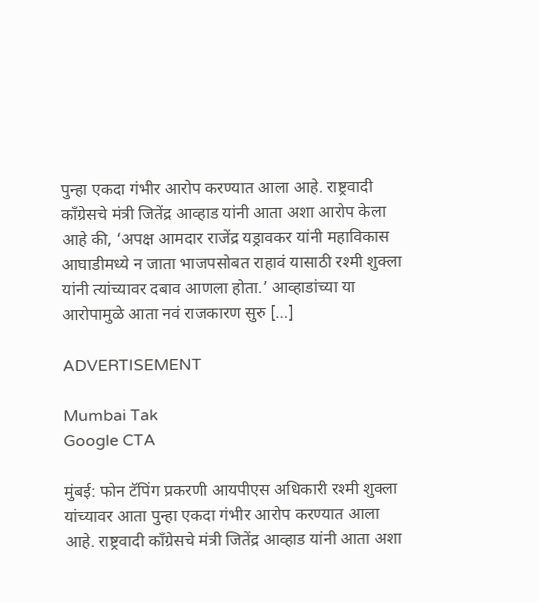पुन्हा एकदा गंभीर आरोप करण्यात आला आहे. राष्ट्रवादी काँग्रेसचे मंत्री जितेंद्र आव्हाड यांनी आता अशा आरोप केला आहे की, ‘अपक्ष आमदार राजेंद्र यड्रावकर यांनी महाविकास आघाडीमध्ये न जाता भाजपसोबत राहावं यासाठी रश्मी शुक्ला यांनी त्यांच्यावर दबाव आणला होता.’ आव्हाडांच्या या आरोपामुळे आता नवं राजकारण सुरु […]

ADVERTISEMENT

Mumbai Tak
Google CTA

मुंबई: फोन टॅपिंग प्रकरणी आयपीएस अधिकारी रश्मी शुक्ला यांच्यावर आता पुन्हा एकदा गंभीर आरोप करण्यात आला आहे. राष्ट्रवादी काँग्रेसचे मंत्री जितेंद्र आव्हाड यांनी आता अशा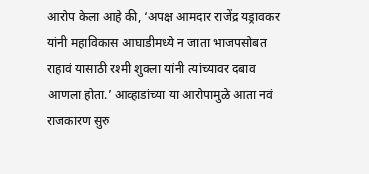आरोप केला आहे की, ‘अपक्ष आमदार राजेंद्र यड्रावकर यांनी महाविकास आघाडीमध्ये न जाता भाजपसोबत राहावं यासाठी रश्मी शुक्ला यांनी त्यांच्यावर दबाव आणला होता.’ आव्हाडांच्या या आरोपामुळे आता नवं राजकारण सुरु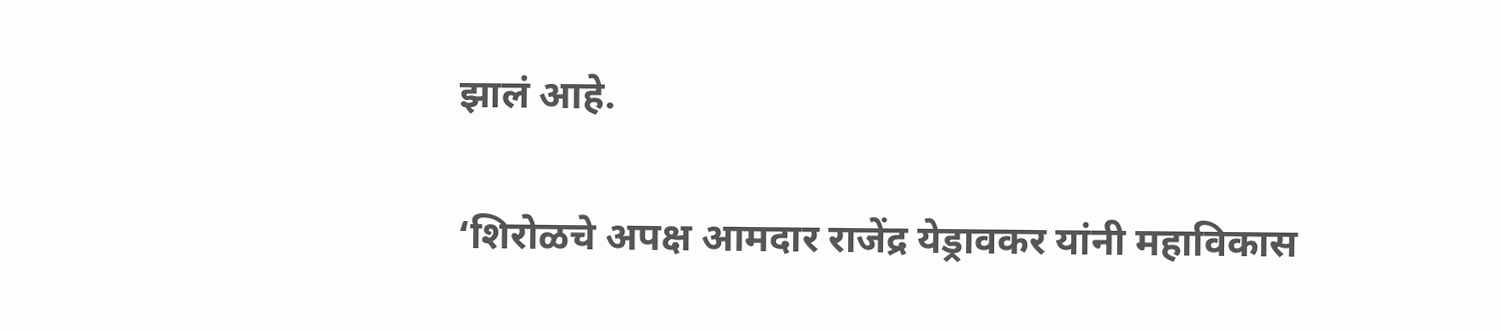झालं आहे.

‘शिरोळचे अपक्ष आमदार राजेंद्र येड्रावकर यांनी महाविकास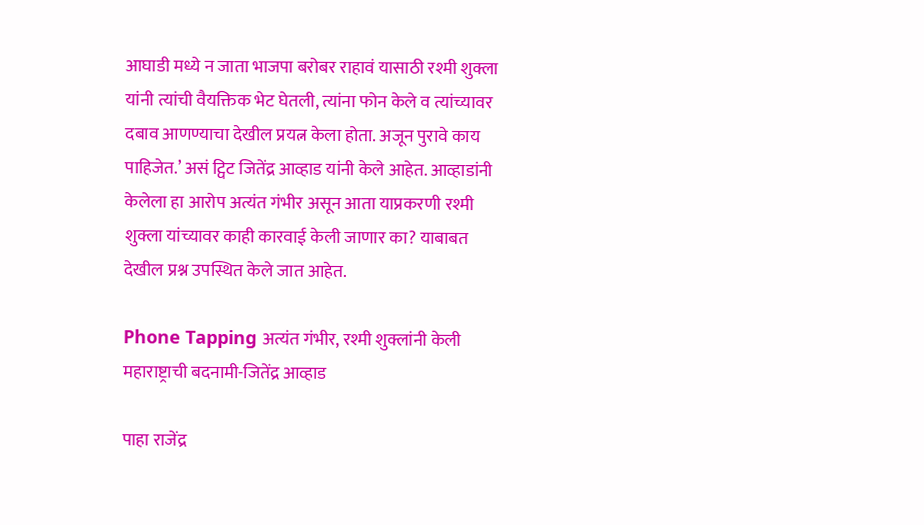आघाडी मध्ये न जाता भाजपा बरोबर राहावं यासाठी रश्मी शुक्ला यांनी त्यांची वैयक्तिक भेट घेतली, त्यांना फोन केले व त्यांच्यावर दबाव आणण्याचा देखील प्रयत्न केला होता. अजून पुरावे काय पाहिजेत.’ असं ट्विट जितेंद्र आव्हाड यांनी केले आहेत. आव्हाडांनी केलेला हा आरोप अत्यंत गंभीर असून आता याप्रकरणी रश्मी शुक्ला यांच्यावर काही कारवाई केली जाणार का? याबाबत देखील प्रश्न उपस्थित केले जात आहेत.

Phone Tapping अत्यंत गंभीर, रश्मी शुक्लांनी केली महाराष्ट्राची बदनामी-जितेंद्र आव्हाड

पाहा राजेंद्र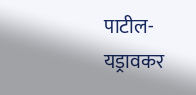पाटील-यड्रावकर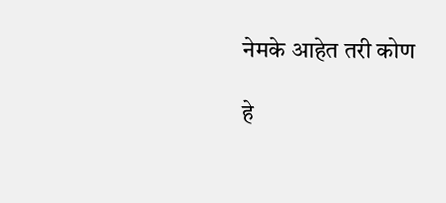नेमके आहेत तरी कोण

हे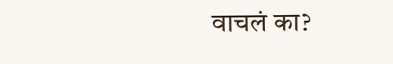वाचलं का?